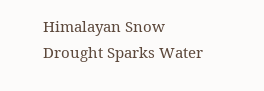Himalayan Snow Drought Sparks Water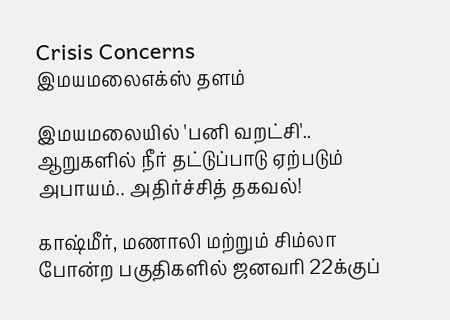Crisis Concerns
இமயமலைஎக்ஸ் தளம்

இமயமலையில் 'பனி வறட்சி'.. ஆறுகளில் நீர் தட்டுப்பாடு ஏற்படும் அபாயம்.. அதிர்ச்சித் தகவல்!

காஷ்மீர், மணாலி மற்றும் சிம்லா போன்ற பகுதிகளில் ஜனவரி 22க்குப்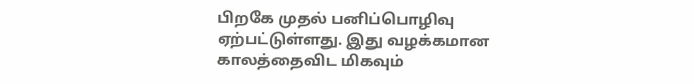பிறகே முதல் பனிப்பொழிவு ஏற்பட்டுள்ளது. இது வழக்கமான காலத்தைவிட மிகவும்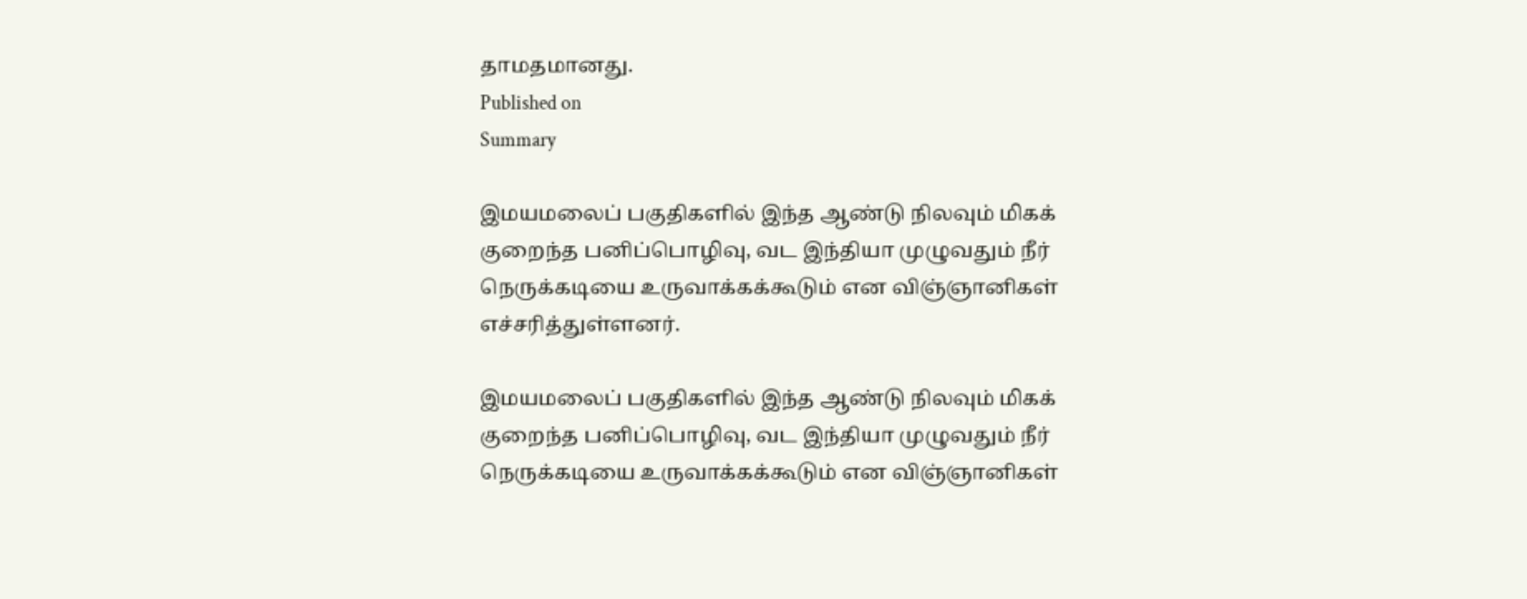தாமதமானது.
Published on
Summary

இமயமலைப் பகுதிகளில் இந்த ஆண்டு நிலவும் மிகக் குறைந்த பனிப்பொழிவு, வட இந்தியா முழுவதும் நீர் நெருக்கடியை உருவாக்கக்கூடும் என விஞ்ஞானிகள் எச்சரித்துள்ளனர்.

இமயமலைப் பகுதிகளில் இந்த ஆண்டு நிலவும் மிகக் குறைந்த பனிப்பொழிவு, வட இந்தியா முழுவதும் நீர் நெருக்கடியை உருவாக்கக்கூடும் என விஞ்ஞானிகள்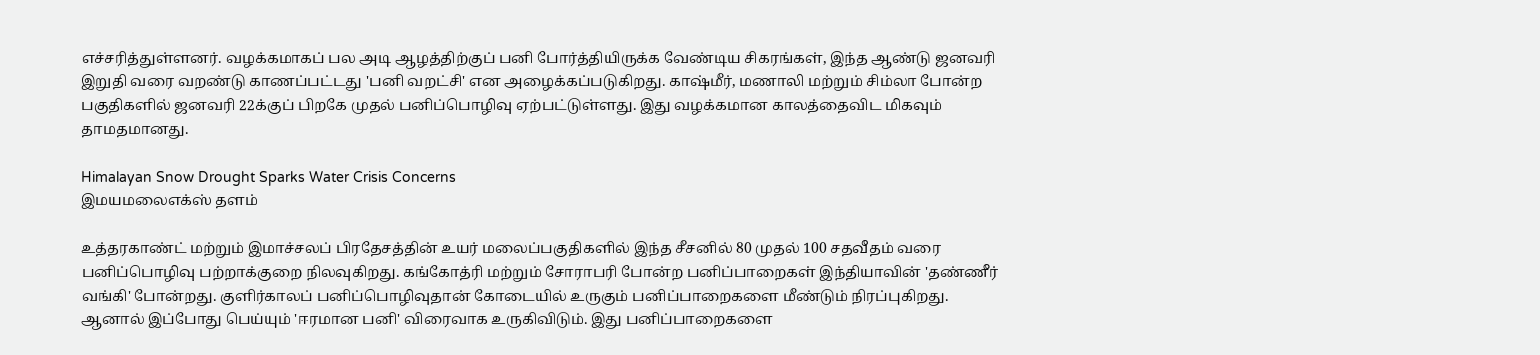எச்சரித்துள்ளனர். வழக்கமாகப் பல அடி ஆழத்திற்குப் பனி போர்த்தியிருக்க வேண்டிய சிகரங்கள், இந்த ஆண்டு ஜனவரி இறுதி வரை வறண்டு காணப்பட்டது 'பனி வறட்சி' என அழைக்கப்படுகிறது. காஷ்மீர், மணாலி மற்றும் சிம்லா போன்ற பகுதிகளில் ஜனவரி 22க்குப் பிறகே முதல் பனிப்பொழிவு ஏற்பட்டுள்ளது. இது வழக்கமான காலத்தைவிட மிகவும் தாமதமானது.

Himalayan Snow Drought Sparks Water Crisis Concerns
இமயமலைஎக்ஸ் தளம்

உத்தரகாண்ட் மற்றும் இமாச்சலப் பிரதேசத்தின் உயர் மலைப்பகுதிகளில் இந்த சீசனில் 80 முதல் 100 சதவீதம் வரை பனிப்பொழிவு பற்றாக்குறை நிலவுகிறது. கங்கோத்ரி மற்றும் சோராபரி போன்ற பனிப்பாறைகள் இந்தியாவின் 'தண்ணீர் வங்கி' போன்றது. குளிர்காலப் பனிப்பொழிவுதான் கோடையில் உருகும் பனிப்பாறைகளை மீண்டும் நிரப்புகிறது. ஆனால் இப்போது பெய்யும் 'ஈரமான பனி' விரைவாக உருகிவிடும். இது பனிப்பாறைகளை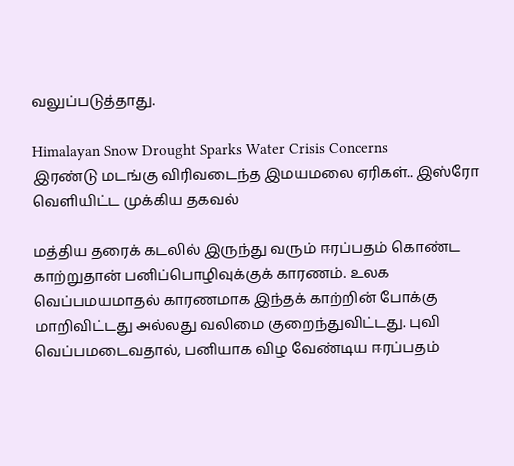வலுப்படுத்தாது.

Himalayan Snow Drought Sparks Water Crisis Concerns
இரண்டு மடங்கு விரிவடைந்த இமயமலை ஏரிகள்.. இஸ்ரோ வெளியிட்ட முக்கிய தகவல்

மத்திய தரைக் கடலில் இருந்து வரும் ஈரப்பதம் கொண்ட காற்றுதான் பனிப்பொழிவுக்குக் காரணம். உலக வெப்பமயமாதல் காரணமாக இந்தக் காற்றின் போக்கு மாறிவிட்டது அல்லது வலிமை குறைந்துவிட்டது. புவி வெப்பமடைவதால், பனியாக விழ வேண்டிய ஈரப்பதம்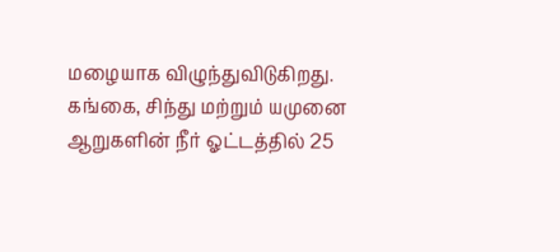மழையாக விழுந்துவிடுகிறது. கங்கை, சிந்து மற்றும் யமுனை ஆறுகளின் நீர் ஓட்டத்தில் 25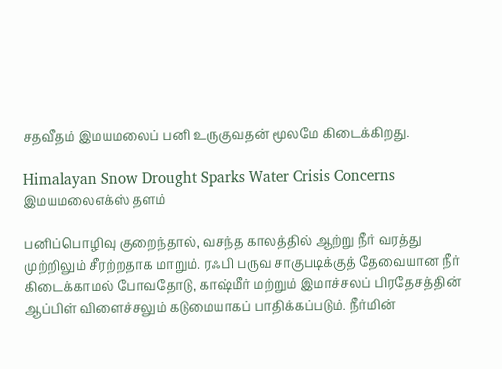சதவீதம் இமயமலைப் பனி உருகுவதன் மூலமே கிடைக்கிறது.

Himalayan Snow Drought Sparks Water Crisis Concerns
இமயமலைஎக்ஸ் தளம்

பனிப்பொழிவு குறைந்தால், வசந்த காலத்தில் ஆற்று நீர் வரத்து முற்றிலும் சீரற்றதாக மாறும். ரஃபி பருவ சாகுபடிக்குத் தேவையான நீர் கிடைக்காமல் போவதோடு, காஷ்மீர் மற்றும் இமாச்சலப் பிரதேசத்தின் ஆப்பிள் விளைச்சலும் கடுமையாகப் பாதிக்கப்படும். நீர்மின்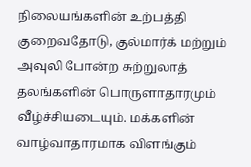நிலையங்களின் உற்பத்தி குறைவதோடு, குல்மார்க் மற்றும் அவுலி போன்ற சுற்றுலாத் தலங்களின் பொருளாதாரமும் வீழ்ச்சியடையும். மக்களின் வாழ்வாதாரமாக விளங்கும்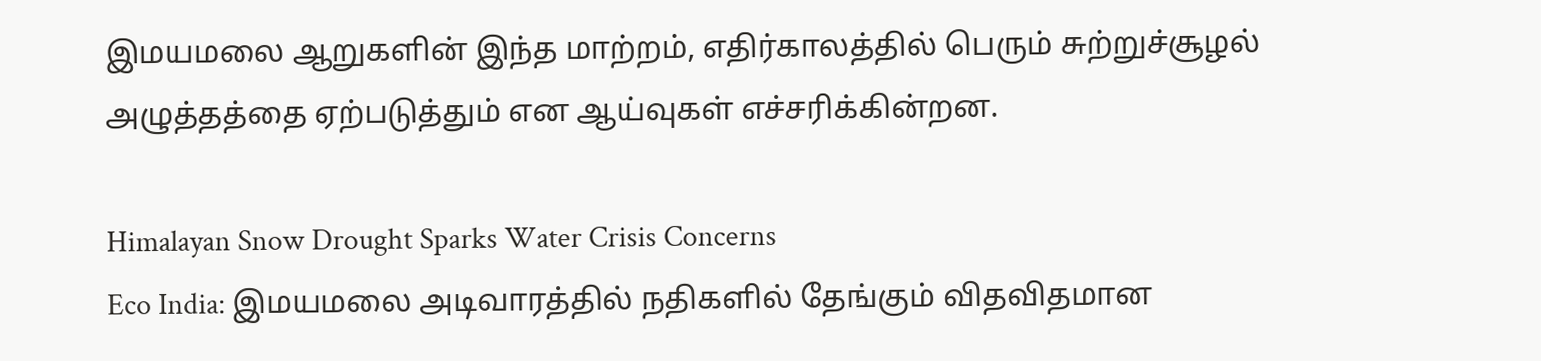இமயமலை ஆறுகளின் இந்த மாற்றம், எதிர்காலத்தில் பெரும் சுற்றுச்சூழல் அழுத்தத்தை ஏற்படுத்தும் என ஆய்வுகள் எச்சரிக்கின்றன.

Himalayan Snow Drought Sparks Water Crisis Concerns
Eco India: இமயமலை அடிவாரத்தில் நதிகளில் தேங்கும் விதவிதமான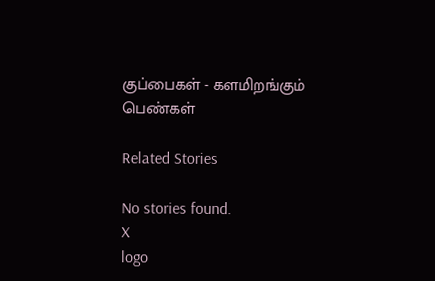குப்பைகள் - களமிறங்கும் பெண்கள்

Related Stories

No stories found.
X
logo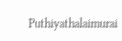Puthiyathalaimurai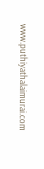www.puthiyathalaimurai.com